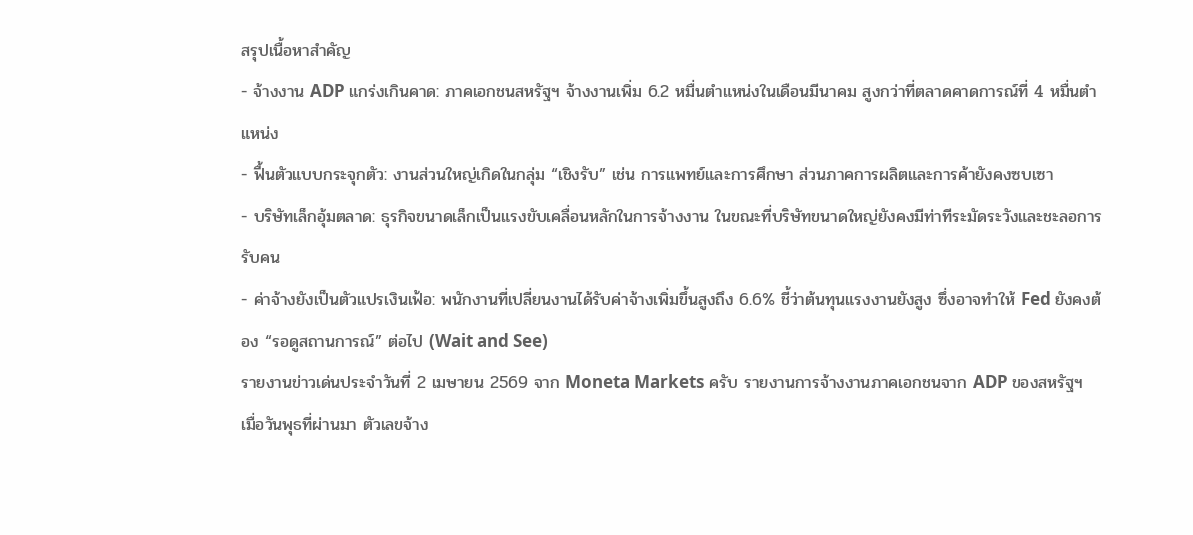สรุปเนื้อหาสำคัญ
- จ้างงาน ADP แกร่งเกินคาด: ภาคเอกชนสหรัฐฯ จ้างงานเพิ่ม 6.2 หมื่นตำแหน่งในเดือนมีนาคม สูงกว่าที่ตลาดคาดการณ์ที่ 4 หมื่นตำแหน่ง
- ฟื้นตัวแบบกระจุกตัว: งานส่วนใหญ่เกิดในกลุ่ม “เชิงรับ” เช่น การแพทย์และการศึกษา ส่วนภาคการผลิตและการค้ายังคงซบเซา
- บริษัทเล็กอุ้มตลาด: ธุรกิจขนาดเล็กเป็นแรงขับเคลื่อนหลักในการจ้างงาน ในขณะที่บริษัทขนาดใหญ่ยังคงมีท่าทีระมัดระวังและชะลอการรับคน
- ค่าจ้างยังเป็นตัวแปรเงินเฟ้อ: พนักงานที่เปลี่ยนงานได้รับค่าจ้างเพิ่มขึ้นสูงถึง 6.6% ชี้ว่าต้นทุนแรงงานยังสูง ซึ่งอาจทำให้ Fed ยังคงต้อง “รอดูสถานการณ์” ต่อไป (Wait and See)
รายงานข่าวเด่นประจำวันที่ 2 เมษายน 2569 จาก Moneta Markets ครับ รายงานการจ้างงานภาคเอกชนจาก ADP ของสหรัฐฯ เมื่อวันพุธที่ผ่านมา ตัวเลขจ้าง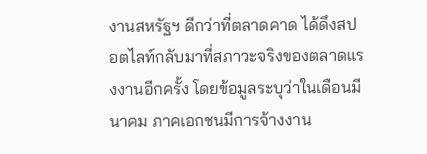งานสหรัฐฯ ดีกว่าที่ตลาดคาด ได้ดึงสปอตไลท์กลับมาที่สภาวะจริงของตลาดแรงงานอีกครั้ง โดยข้อมูลระบุว่าในเดือนมีนาคม ภาคเอกชนมีการจ้างงาน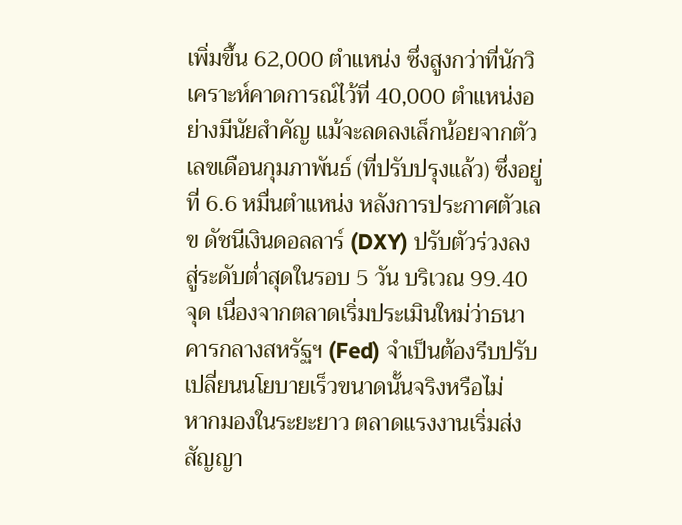เพิ่มขึ้น 62,000 ตำแหน่ง ซึ่งสูงกว่าที่นักวิเคราะห์คาดการณ์ไว้ที่ 40,000 ตำแหน่งอย่างมีนัยสำคัญ แม้จะลดลงเล็กน้อยจากตัวเลขเดือนกุมภาพันธ์ (ที่ปรับปรุงแล้ว) ซึ่งอยู่ที่ 6.6 หมื่นตำแหน่ง หลังการประกาศตัวเลข ดัชนีเงินดอลลาร์ (DXY) ปรับตัวร่วงลงสู่ระดับต่ำสุดในรอบ 5 วัน บริเวณ 99.40 จุด เนื่องจากตลาดเริ่มประเมินใหม่ว่าธนาคารกลางสหรัฐฯ (Fed) จำเป็นต้องรีบปรับเปลี่ยนนโยบายเร็วขนาดนั้นจริงหรือไม่
หากมองในระยะยาว ตลาดแรงงานเริ่มส่งสัญญา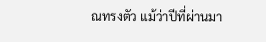ณทรงตัว แม้ว่าปีที่ผ่านมา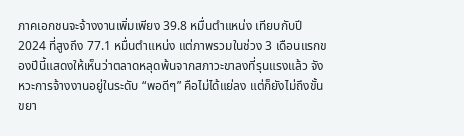ภาคเอกชนจะจ้างงานเพิ่มเพียง 39.8 หมื่นตำแหน่ง เทียบกับปี 2024 ที่สูงถึง 77.1 หมื่นตำแหน่ง แต่ภาพรวมในช่วง 3 เดือนแรกของปีนี้แสดงให้เห็นว่าตลาดหลุดพ้นจากสภาวะขาลงที่รุนแรงแล้ว จังหวะการจ้างงานอยู่ในระดับ “พอดีๆ” คือไม่ได้แย่ลง แต่ก็ยังไม่ถึงขั้นขยา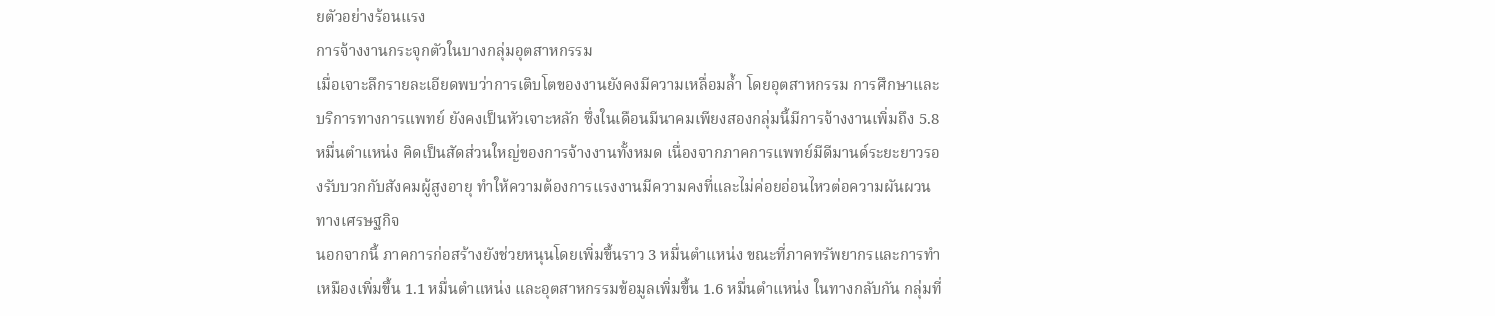ยตัวอย่างร้อนแรง
การจ้างงานกระจุกตัวในบางกลุ่มอุตสาหกรรม
เมื่อเจาะลึกรายละเอียดพบว่าการเติบโตของงานยังคงมีความเหลื่อมล้ำ โดยอุตสาหกรรม การศึกษาและบริการทางการแพทย์ ยังคงเป็นหัวเจาะหลัก ซึ่งในเดือนมีนาคมเพียงสองกลุ่มนี้มีการจ้างงานเพิ่มถึง 5.8 หมื่นตำแหน่ง คิดเป็นสัดส่วนใหญ่ของการจ้างงานทั้งหมด เนื่องจากภาคการแพทย์มีดีมานด์ระยะยาวรองรับบวกกับสังคมผู้สูงอายุ ทำให้ความต้องการแรงงานมีความคงที่และไม่ค่อยอ่อนไหวต่อความผันผวนทางเศรษฐกิจ
นอกจากนี้ ภาคการก่อสร้างยังช่วยหนุนโดยเพิ่มขึ้นราว 3 หมื่นตำแหน่ง ขณะที่ภาคทรัพยากรและการทำเหมืองเพิ่มขึ้น 1.1 หมื่นตำแหน่ง และอุตสาหกรรมข้อมูลเพิ่มขึ้น 1.6 หมื่นตำแหน่ง ในทางกลับกัน กลุ่มที่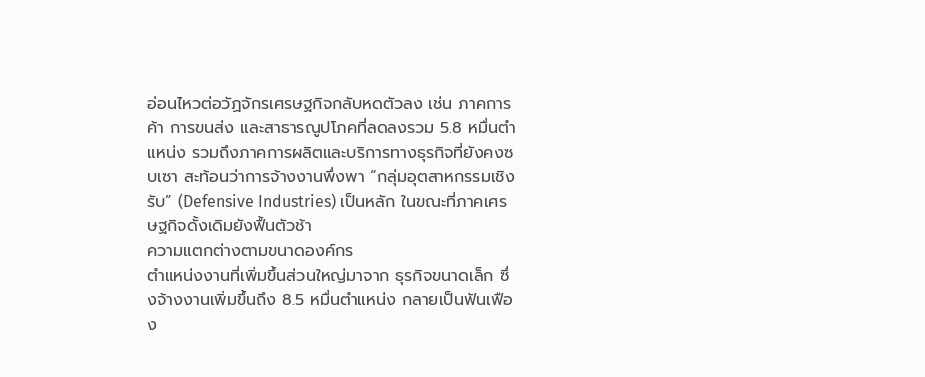อ่อนไหวต่อวัฏจักรเศรษฐกิจกลับหดตัวลง เช่น ภาคการค้า การขนส่ง และสาธารณูปโภคที่ลดลงรวม 5.8 หมื่นตำแหน่ง รวมถึงภาคการผลิตและบริการทางธุรกิจที่ยังคงซบเซา สะท้อนว่าการจ้างงานพึ่งพา “กลุ่มอุตสาหกรรมเชิงรับ” (Defensive Industries) เป็นหลัก ในขณะที่ภาคเศรษฐกิจดั้งเดิมยังฟื้นตัวช้า
ความแตกต่างตามขนาดองค์กร
ตำแหน่งงานที่เพิ่มขึ้นส่วนใหญ่มาจาก ธุรกิจขนาดเล็ก ซึ่งจ้างงานเพิ่มขึ้นถึง 8.5 หมื่นตำแหน่ง กลายเป็นฟันเฟือง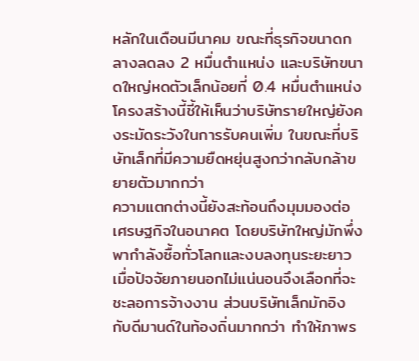หลักในเดือนมีนาคม ขณะที่ธุรกิจขนาดกลางลดลง 2 หมื่นตำแหน่ง และบริษัทขนาดใหญ่หดตัวเล็กน้อยที่ 0.4 หมื่นตำแหน่ง โครงสร้างนี้ชี้ให้เห็นว่าบริษัทรายใหญ่ยังคงระมัดระวังในการรับคนเพิ่ม ในขณะที่บริษัทเล็กที่มีความยืดหยุ่นสูงกว่ากลับกล้าขยายตัวมากกว่า
ความแตกต่างนี้ยังสะท้อนถึงมุมมองต่อเศรษฐกิจในอนาคต โดยบริษัทใหญ่มักพึ่งพากำลังซื้อทั่วโลกและงบลงทุนระยะยาว เมื่อปัจจัยภายนอกไม่แน่นอนจึงเลือกที่จะชะลอการจ้างงาน ส่วนบริษัทเล็กมักอิงกับดีมานด์ในท้องถิ่นมากกว่า ทำให้ภาพร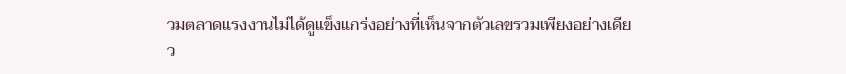วมตลาดแรงงานไม่ได้ดูแข็งแกร่งอย่างที่เห็นจากตัวเลขรวมเพียงอย่างเดียว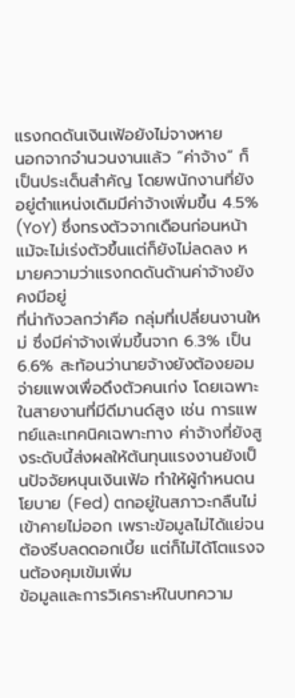แรงกดดันเงินเฟ้อยังไม่จางหาย
นอกจากจำนวนงานแล้ว “ค่าจ้าง” ก็เป็นประเด็นสำคัญ โดยพนักงานที่ยังอยู่ตำแหน่งเดิมมีค่าจ้างเพิ่มขึ้น 4.5% (YoY) ซึ่งทรงตัวจากเดือนก่อนหน้า แม้จะไม่เร่งตัวขึ้นแต่ก็ยังไม่ลดลง หมายความว่าแรงกดดันด้านค่าจ้างยังคงมีอยู่
ที่น่ากังวลกว่าคือ กลุ่มที่เปลี่ยนงานใหม่ ซึ่งมีค่าจ้างเพิ่มขึ้นจาก 6.3% เป็น 6.6% สะท้อนว่านายจ้างยังต้องยอมจ่ายแพงเพื่อดึงตัวคนเก่ง โดยเฉพาะในสายงานที่มีดีมานด์สูง เช่น การแพทย์และเทคนิคเฉพาะทาง ค่าจ้างที่ยังสูงระดับนี้ส่งผลให้ต้นทุนแรงงานยังเป็นปัจจัยหนุนเงินเฟ้อ ทำให้ผู้กำหนดนโยบาย (Fed) ตกอยู่ในสภาวะกลืนไม่เข้าคายไม่ออก เพราะข้อมูลไม่ได้แย่จนต้องรีบลดดอกเบี้ย แต่ก็ไม่ได้โตแรงจนต้องคุมเข้มเพิ่ม
ข้อมูลและการวิเคราะห์ในบทความ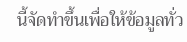นี้จัดทำขึ้นเพื่อให้ข้อมูลทั่ว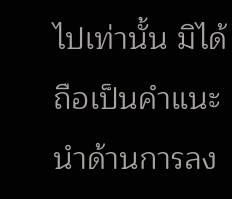ไปเท่านั้น มิได้ถือเป็นคำแนะนำด้านการลง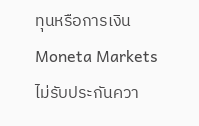ทุนหรือการเงิน Moneta Markets ไม่รับประกันควา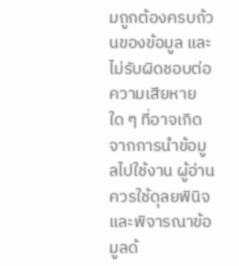มถูกต้องครบถ้วนของข้อมูล และไม่รับผิดชอบต่อความเสียหายใด ๆ ที่อาจเกิดจากการนำข้อมูลไปใช้งาน ผู้อ่านควรใช้ดุลยพินิจและพิจารณาข้อมูลด้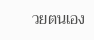วยตนเอง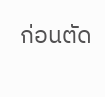ก่อนตัด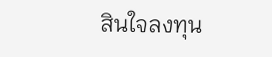สินใจลงทุน